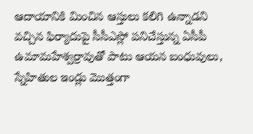ఆదాయానికి మించిన ఆస్తులు కలిగి ఉన్నాడని వచ్చిన ఫిర్యాదుపై సీసీఎస్లో పనిచేస్తున్న ఏసీపీ ఉమామహేశ్వర్రావుతో పాటు ఆయన బంధువులు, స్నేహితుల ఇండ్లు మొత్తంగా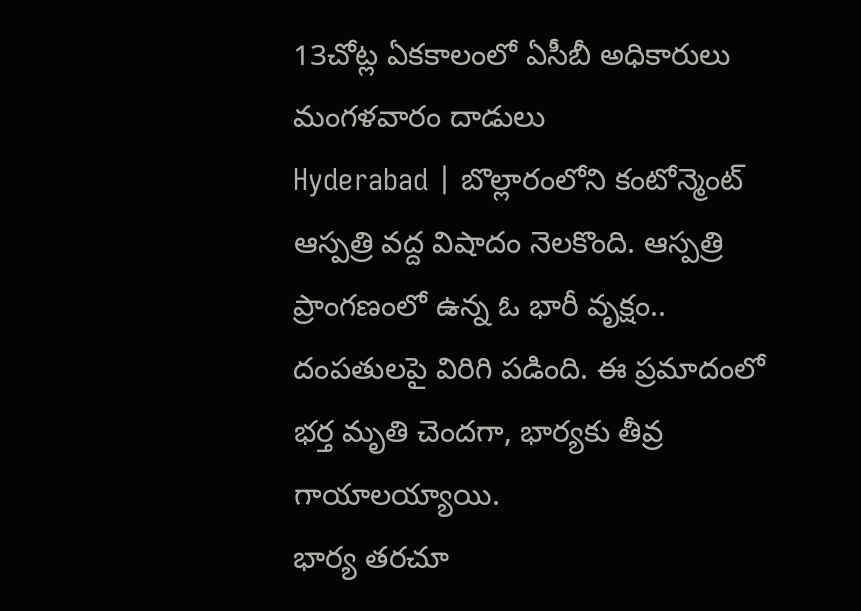13చోట్ల ఏకకాలంలో ఏసీబీ అధికారులు మంగళవారం దాడులు
Hyderabad | బొల్లారంలోని కంటోన్మెంట్ ఆస్పత్రి వద్ద విషాదం నెలకొంది. ఆస్పత్రి ప్రాంగణంలో ఉన్న ఓ భారీ వృక్షం.. దంపతులపై విరిగి పడింది. ఈ ప్రమాదంలో భర్త మృతి చెందగా, భార్యకు తీవ్ర గాయాలయ్యాయి.
భార్య తరచూ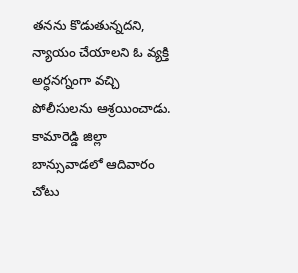తనను కొడుతున్నదని, న్యాయం చేయాలని ఓ వ్యక్తి అర్ధనగ్నంగా వచ్చి పోలీసులను ఆశ్రయించాడు. కామారెడ్డి జిల్లా బాన్సువాడలో ఆదివారం చోటు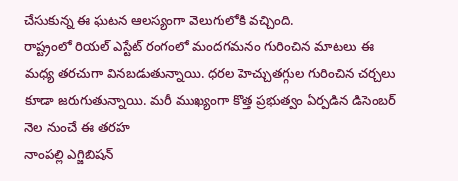చేసుకున్న ఈ ఘటన ఆలస్యంగా వెలుగులోకి వచ్చింది.
రాష్ట్రంలో రియల్ ఎస్టేట్ రంగంలో మందగమనం గురించిన మాటలు ఈ మధ్య తరచుగా వినబడుతున్నాయి. ధరల హెచ్చుతగ్గుల గురించిన చర్చలు కూడా జరుగుతున్నాయి. మరీ ముఖ్యంగా కొత్త ప్రభుత్వం ఏర్పడిన డిసెంబర్ నెల నుంచే ఈ తరహ
నాంపల్లి ఎగ్జిబిషన్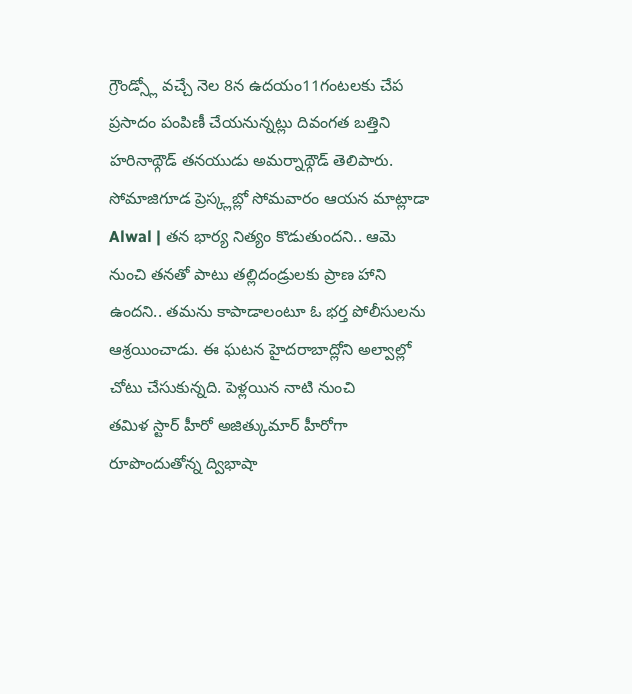గ్రౌండ్స్లో వచ్చే నెల 8న ఉదయం11గంటలకు చేప ప్రసాదం పంపిణీ చేయనున్నట్లు దివంగత బత్తిని హరినాథ్గౌడ్ తనయుడు అమర్నాథ్గౌడ్ తెలిపారు. సోమాజిగూడ ప్రెస్క్లబ్లో సోమవారం ఆయన మాట్లాడా
Alwal | తన భార్య నిత్యం కొడుతుందని.. ఆమె నుంచి తనతో పాటు తల్లిదండ్రులకు ప్రాణ హాని ఉందని.. తమను కాపాడాలంటూ ఓ భర్త పోలీసులను ఆశ్రయించాడు. ఈ ఘటన హైదరాబాద్లోని అల్వాల్లో చోటు చేసుకున్నది. పెళ్లయిన నాటి నుంచి
తమిళ స్టార్ హీరో అజిత్కుమార్ హీరోగా రూపొందుతోన్న ద్విభాషా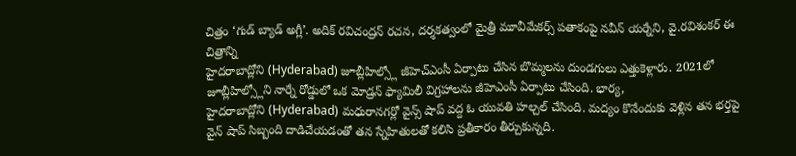చిత్రం ‘గుడ్ బ్యాడ్ అగ్లీ’. అదిక్ రవిచంద్రన్ రచన, దర్శకత్వంలో మైత్రీ మూవీమేకర్స్ పతాకంపై నవీన్ యర్నేని, వై.రవిశంకర్ ఈ చిత్రాన్ని
హైదరాబాద్లోని (Hyderabad) జూబ్లీహిల్స్లో జీహెచ్ఎంసీ ఏర్పాటు చేసిన బొమ్మలను దుండగులు ఎత్తుకెళ్లారు. 2021లో జూబ్లీహిల్స్లోని నార్నే రోడ్డులో ఒక మోడ్రన్ ఫ్యామిలీ విగ్రహాలను జీహెఎంసీ ఏర్పాటు చేసింది. భార్య,
హైదరాబాద్లోని (Hyderabad) మధురానగర్లో వైన్స్ షాప్ వద్ద ఓ యువతి హల్చల్ చేసింది. మద్యం కొనేందుకు వెళ్లిన తన భర్తపై వైన్ షాప్ సిబ్బంది దాడిచేయడంతో తన స్నేహితులతో కలిసి ప్రతీకారం తీర్చుకున్నది.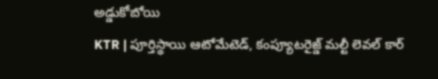అడ్డుకోబోయి
KTR | పూర్తిస్థాయి ఆటోమేటెడ్, కంప్యూటరైజ్డ్ మల్టీ లెవల్ కార్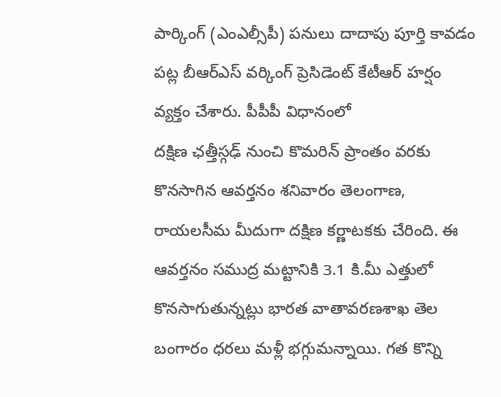పార్కింగ్ (ఎంఎల్సీపీ) పనులు దాదాపు పూర్తి కావడం పట్ల బీఆర్ఎస్ వర్కింగ్ ప్రెసిడెంట్ కేటీఆర్ హర్షం వ్యక్తం చేశారు. పీపీపీ విధానంలో
దక్షిణ ఛత్తీస్గఢ్ నుంచి కొమరిన్ ప్రాంతం వరకు కొనసాగిన ఆవర్తనం శనివారం తెలంగాణ, రాయలసీమ మీదుగా దక్షిణ కర్ణాటకకు చేరింది. ఈ ఆవర్తనం సముద్ర మట్టానికి 3.1 కి.మీ ఎత్తులో కొనసాగుతున్నట్లు భారత వాతావరణశాఖ తెల
బంగారం ధరలు మళ్లీ భగ్గుమన్నాయి. గత కొన్ని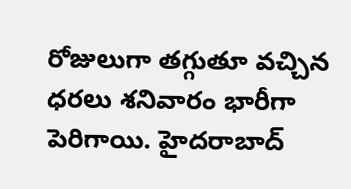రోజులుగా తగ్గుతూ వచ్చిన ధరలు శనివారం భారీగా పెరిగాయి. హైదరాబాద్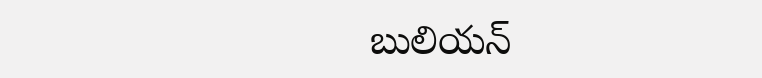బులియన్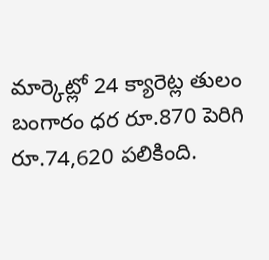మార్కెట్లో 24 క్యారెట్ల తులం బంగారం ధర రూ.870 పెరిగి రూ.74,620 పలికింది.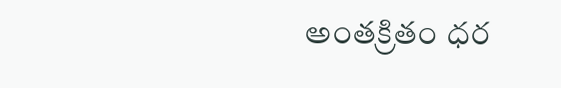అంతక్రితం ధర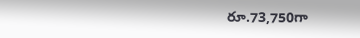రూ.73,750గా